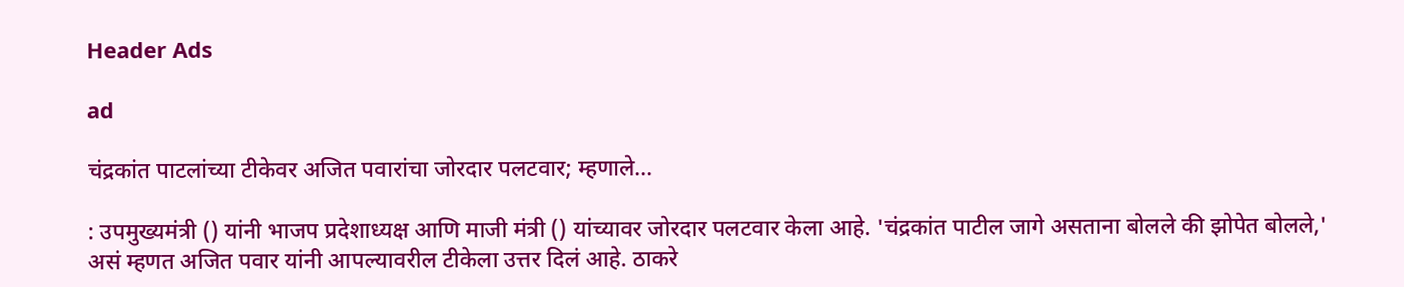Header Ads

ad

चंद्रकांत पाटलांच्या टीकेवर अजित पवारांचा जोरदार पलटवार; म्हणाले...

: उपमुख्यमंत्री () यांनी भाजप प्रदेशाध्यक्ष आणि माजी मंत्री () यांच्यावर जोरदार पलटवार केला आहे. 'चंद्रकांत पाटील जागे असताना बोलले की झोपेत बोलले,' असं म्हणत अजित पवार यांनी आपल्यावरील टीकेला उत्तर दिलं आहे. ठाकरे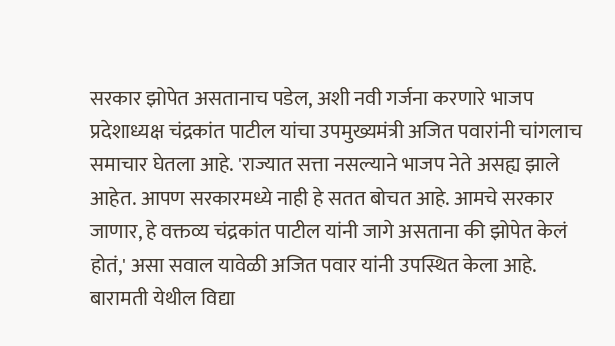सरकार झोपेत असतानाच पडेल, अशी नवी गर्जना करणारे भाजप प्रदेशाध्यक्ष चंद्रकांत पाटील यांचा उपमुख्यमंत्री अजित पवारांनी चांगलाच समाचार घेतला आहे. 'राज्यात सत्ता नसल्याने भाजप नेते असह्य झाले आहेत. आपण सरकारमध्ये नाही हे सतत बोचत आहे. आमचे सरकार जाणार, हे वक्तव्य चंद्रकांत पाटील यांनी जागे असताना की झोपेत केलं होतं,' असा सवाल यावेळी अजित पवार यांनी उपस्थित केला आहे. बारामती येथील विद्या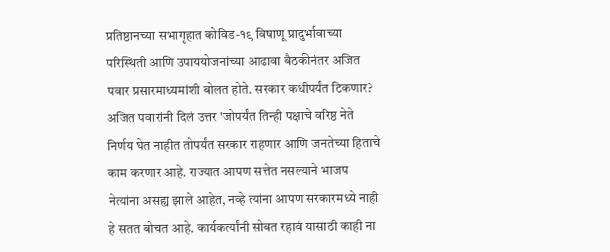प्रतिष्ठानच्या सभागृहात कोविड-१९ विषाणू प्रादुर्भावाच्या परिस्थिती आणि उपाययोजनांच्या आढावा बैठकीनंतर अजित पवार प्रसारमाध्यमांशी बोलत होते. सरकार कधीपर्यंत टिकणार? अजित पवारांनी दिलं उत्तर 'जोपर्यंत तिन्ही पक्षाचे वरिष्ठ नेते निर्णय घेत नाहीत तोपर्यंत सरकार राहणार आणि जनतेच्या हिताचे काम करणार आहे. राज्यात आपण सत्तेत नसल्याने भाजप नेत्यांना असह्य झाले आहेत, नव्हे त्यांना आपण सरकारमध्ये नाही हे सतत बोचत आहे. कार्यकर्त्यांनी सोबत रहावं यासाठी काही ना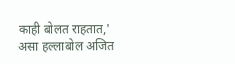काही बोलत राहतात,' असा हल्लाबोल अजित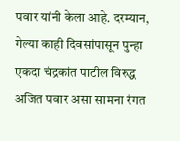पवार यांनी केला आहे. दरम्यान, गेल्या काही दिवसांपासून पुन्हा एकदा चंद्रकांत पाटील विरुद्ध अजित पवार असा सामना रंगत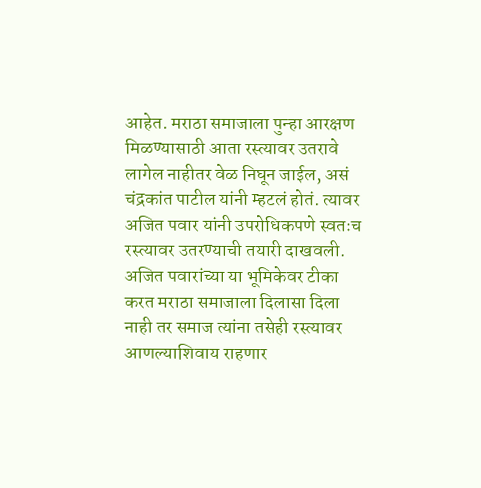आहेत. मराठा समाजाला पुन्हा आरक्षण मिळण्यासाठी आता रस्त्यावर उतरावे लागेल नाहीतर वेळ निघून जाईल, असं चंद्रकांत पाटील यांनी म्हटलं होतं. त्यावर अजित पवार यांनी उपरोधिकपणे स्वतःच रस्त्यावर उतरण्याची तयारी दाखवली. अजित पवारांच्या या भूमिकेवर टीका करत मराठा समाजाला दिलासा दिला नाही तर समाज त्यांना तसेही रस्त्यावर आणल्याशिवाय राहणार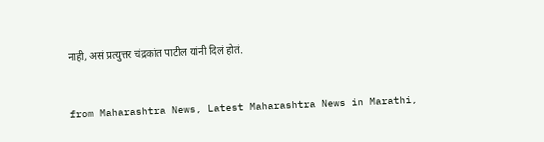नाही, असं प्रत्युत्तर चंद्रकांत पाटील यांनी दिलं होतं.


from Maharashtra News, Latest Maharashtra News in Marathi,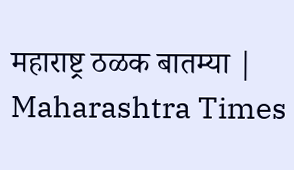महाराष्ट्र ठळक बातम्या | Maharashtra Times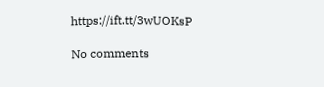https://ift.tt/3wUOKsP

No comments